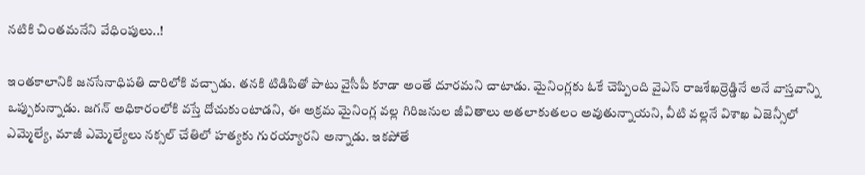నటికి చింతమనేని వేధింపులు..!

ఇంతకాలానికి జనసేనాధిపతి దారిలోకి వచ్చాడు. తనకి టిడిపితో పాటు వైసీపీ కూడా అంతే దూరమని చాటాడు. మైనింగ్లకు ఓకే చెప్పింది వైఎస్ రాజశేఖర్రెడ్డినే అనే వాస్తవాన్ని ఒప్పుకున్నాడు. జగన్ అధికారంలోకి వస్తే దోచుకుంటాడని, ఈ అక్రమ మైనింగ్ల వల్ల గిరిజనుల జీవితాలు అతలాకుతలం అవుతున్నాయని, వీటి వల్లనే విశాఖ ఏజెన్సీలో ఎమ్మెల్యే, మాజీ ఎమ్మెల్యేలు నక్సల్ చేతిలో హత్యకు గురయ్యారని అన్నాడు. ఇకపోతే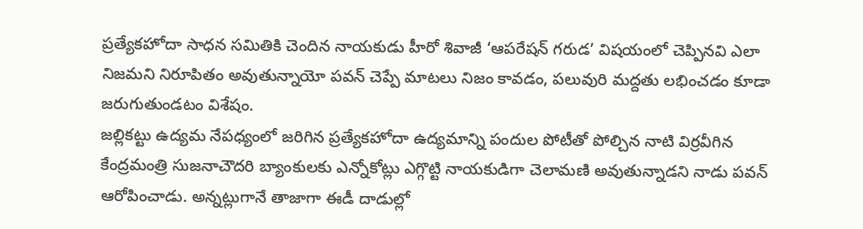ప్రత్యేకహోదా సాధన సమితికి చెందిన నాయకుడు హీరో శివాజీ ‘ఆపరేషన్ గరుడ’ విషయంలో చెప్పినవి ఎలా నిజమని నిరూపితం అవుతున్నాయో పవన్ చెప్పే మాటలు నిజం కావడం, పలువురి మద్దతు లభించడం కూడా జరుగుతుండటం విశేషం.
జల్లికట్టు ఉద్యమ నేపధ్యంలో జరిగిన ప్రత్యేకహోదా ఉద్యమాన్ని పందుల పోటీతో పోల్చిన నాటి విర్రవీగిన కేంద్రమంత్రి సుజనాచౌదరి బ్యాంకులకు ఎన్నోకోట్లు ఎగ్గొట్టి నాయకుడిగా చెలామణి అవుతున్నాడని నాడు పవన్ ఆరోపించాడు. అన్నట్లుగానే తాజాగా ఈడీ దాడుల్లో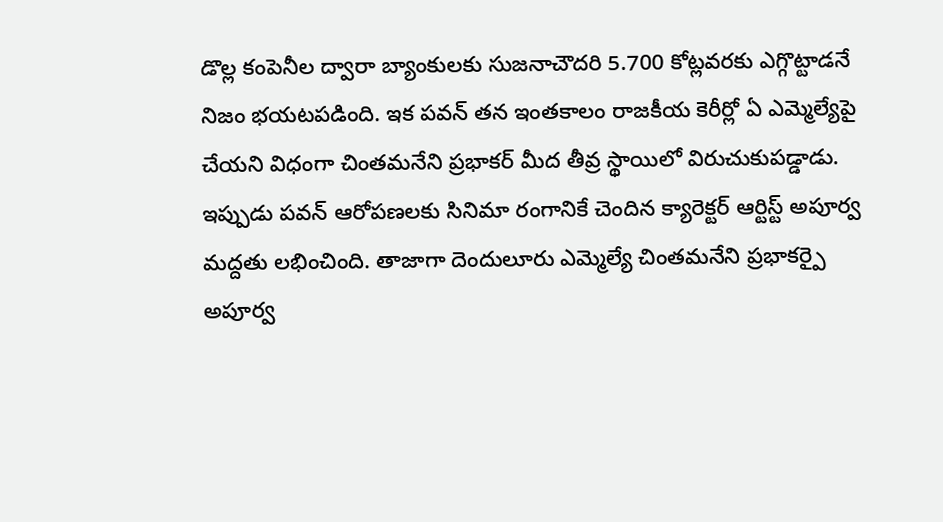డొల్ల కంపెనీల ద్వారా బ్యాంకులకు సుజనాచౌదరి 5.700 కోట్లవరకు ఎగ్గొట్టాడనే నిజం భయటపడింది. ఇక పవన్ తన ఇంతకాలం రాజకీయ కెరీర్లో ఏ ఎమ్మెల్యేపై చేయని విధంగా చింతమనేని ప్రభాకర్ మీద తీవ్ర స్థాయిలో విరుచుకుపడ్డాడు. ఇప్పుడు పవన్ ఆరోపణలకు సినిమా రంగానికే చెందిన క్యారెక్టర్ ఆర్టిస్ట్ అపూర్వ మద్దతు లభించింది. తాజాగా దెందులూరు ఎమ్మెల్యే చింతమనేని ప్రభాకర్పై అపూర్వ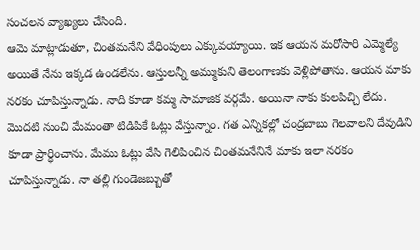సంచలన వ్యాఖ్యలు చేసింది.
ఆమె మాట్లాడుతూ, చింతమనేని వేధింపులు ఎక్కువయ్యాయి. ఇక ఆయన మరోసారి ఎమ్మెల్యే అయితే నేను ఇక్కడ ఉండలేను. ఆస్తులన్నీ అమ్ముకుని తెలంగాణకు వెళ్లిపోతాను. ఆయన మాకు నరకం చూపిస్తున్నాడు. నాది కూడా కమ్మ సామాజిక వర్గమే. అయినా నాకు కులపిచ్చి లేదు. మొదటి నుంచి మేమంతా టిడిపికే ఓట్లు వేస్తున్నాం. గత ఎన్నికల్లో చంద్రబాబు గెలవాలని దేవుడిని కూడా ప్రార్ధించాను. మేము ఓట్లు వేసి గెలిపించిన చింతమనేనినే మాకు ఇలా నరకం చూపిస్తున్నాడు. నా తల్లి గుండెజబ్బుతో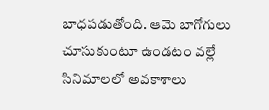బాధపడుతోంది. ఆమె బాగోగులు చూసుకుంటూ ఉండటం వల్లే సినిమాలలో అవకాశాలు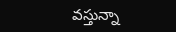వస్తున్నా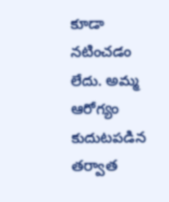కూడా నటించడం లేదు. అమ్మ ఆరోగ్యం కుదుటపడిన తర్వాత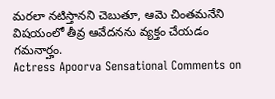మరలా నటిస్తానని చెబుతూ, ఆమె చింతమనేని విషయంలో తీవ్ర ఆవేదనను వ్యక్తం చేయడం గమనార్హం.
Actress Apoorva Sensational Comments on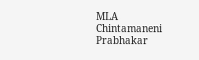MLA Chintamaneni Prabhakar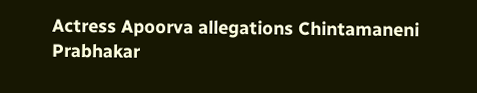Actress Apoorva allegations Chintamaneni Prabhakar